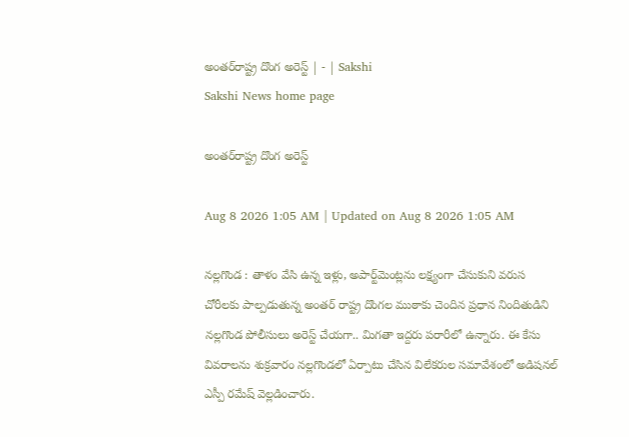అంతర్‌రాష్ట్ర దొంగ అరెస్ట్‌ | - | Sakshi
Sakshi News home page

అంతర్‌రాష్ట్ర దొంగ అరెస్ట్‌

Aug 8 2026 1:05 AM | Updated on Aug 8 2026 1:05 AM

నల్లగొండ : తాళం వేసి ఉన్న ఇళ్లు, అపార్ట్‌మెంట్లను లక్ష్యంగా చేసుకుని వరుస చోరీలకు పాల్పడుతున్న అంతర్‌ రాష్ట్ర దొంగల ముఠాకు చెందిన ప్రధాన నిందితుడిని నల్లగొండ పోలీసులు అరెస్ట్‌ చేయగా.. మిగతా ఇద్దరు పరారీలో ఉన్నారు. ఈ కేసు వివరాలను శుక్రవారం నల్లగొండలో ఏర్పాటు చేసిన విలేకరుల సమావేశంలో అడిషనల్‌ ఎస్పీ రమేష్‌ వెల్లడించారు.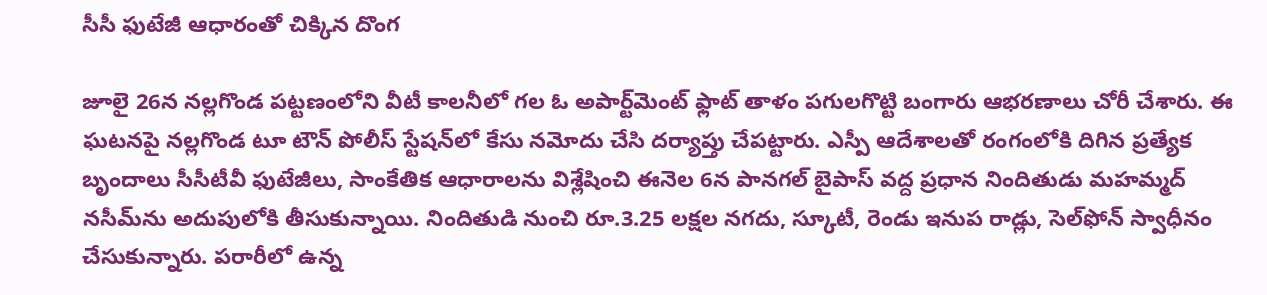సీసీ ఫుటేజీ ఆధారంతో చిక్కిన దొంగ

జూలై 26న నల్లగొండ పట్టణంలోని వీటీ కాలనీలో గల ఓ అపార్ట్‌మెంట్‌ ఫ్లాట్‌ తాళం పగులగొట్టి బంగారు ఆభరణాలు చోరీ చేశారు. ఈ ఘటనపై నల్లగొండ టూ టౌన్‌ పోలీస్‌ స్టేషన్‌లో కేసు నమోదు చేసి దర్యాప్తు చేపట్టారు. ఎస్పీ ఆదేశాలతో రంగంలోకి దిగిన ప్రత్యేక బృందాలు సీసీటీవీ ఫుటేజీలు, సాంకేతిక ఆధారాలను విశ్లేషించి ఈనెల 6న పానగల్‌ బైపాస్‌ వద్ద ప్రధాన నిందితుడు మహమ్మద్‌ నసీమ్‌ను అదుపులోకి తీసుకున్నాయి. నిందితుడి నుంచి రూ.3.25 లక్షల నగదు, స్కూటీ, రెండు ఇనుప రాడ్లు, సెల్‌ఫోన్‌ స్వాధీనం చేసుకున్నారు. పరారీలో ఉన్న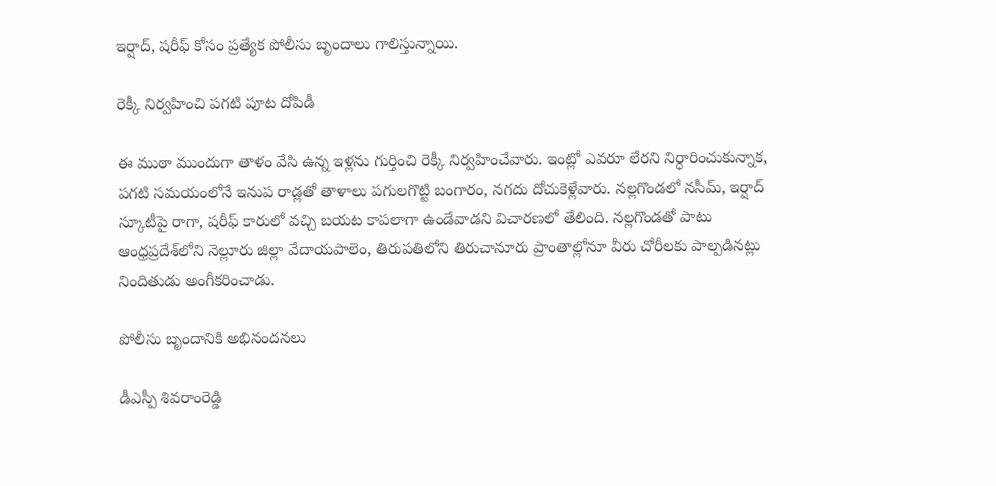ఇర్షాద్‌, షరీఫ్‌ కోసం ప్రత్యేక పోలీసు బృందాలు గాలిస్తున్నాయి.

రెక్కీ నిర్వహించి పగటి పూట దోపిడీ

ఈ ముఠా ముందుగా తాళం వేసి ఉన్న ఇళ్లను గుర్తించి రెక్కీ నిర్వహించేవారు. ఇంట్లో ఎవరూ లేరని నిర్ధారించుకున్నాక, పగటి సమయంలోనే ఇనుప రాడ్లతో తాళాలు పగులగొట్టి బంగారం, నగదు దోచుకెళ్లేవారు. నల్లగొండలో నసీమ్‌, ఇర్షాద్‌ స్కూటీపై రాగా, షరీఫ్‌ కారులో వచ్చి బయట కాపలాగా ఉండేవాడని విచారణలో తేలింది. నల్లగొండతో పాటు ఆంధ్రప్రదేశ్‌లోని నెల్లూరు జిల్లా వేదాయపాలెం, తిరుపతిలోని తిరుచానూరు ప్రాంతాల్లోనూ వీరు చోరీలకు పాల్పడినట్లు నిందితుడు అంగీకరించాడు.

పోలీసు బృందానికి అభినందనలు

డీఎస్పీ శివరాంరెడ్డి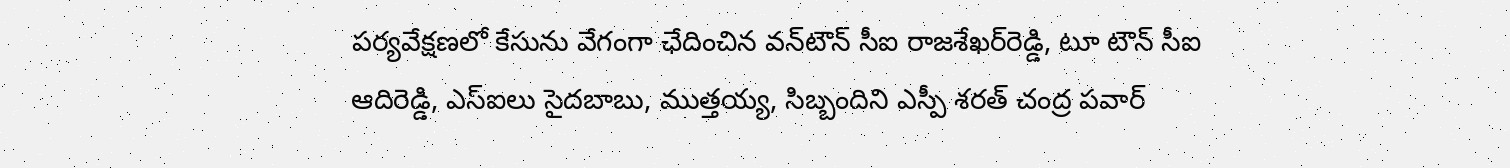పర్యవేక్షణలో కేసును వేగంగా ఛేదించిన వన్‌టౌన్‌ సీఐ రాజశేఖర్‌రెడ్డి, టూ టౌన్‌ సీఐ ఆదిరెడ్డి, ఎస్‌ఐలు సైదబాబు, ముత్తయ్య, సిబ్బందిని ఎస్పీ శరత్‌ చంద్ర పవార్‌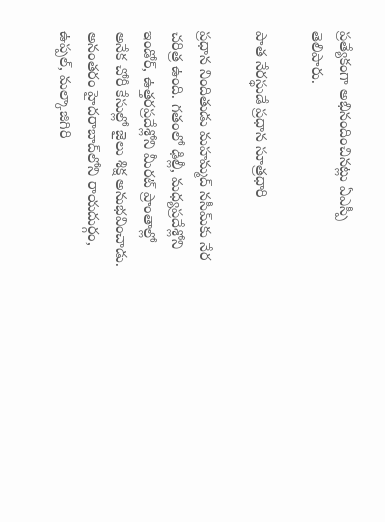ప్రత్యేకంగా అభినందించినట్లు ఏఎస్పీ తెలిపారు.

పాత నేరస్థుడే ప్రధాన సూత్రధారి

ప్రధాన నిందితుడు మహమ్మద్‌ నసీమ్‌కు నేర చరిత్ర ఉంది. గతంలో ఢిల్లీ, మధ్యప్రదేశ్లోని ఇండోర్‌, ఉత్తరప్రదేశ్లోని మీరట్‌ ప్రాంతాల్లో అనేక చోరీ కేసుల్లో జైలు శిక్ష అనుభవించాడు. అనంతరం హైదరాబాద్‌లోని రాయదుర్గం, ఉప్పల్‌, మల్కాజిగిరి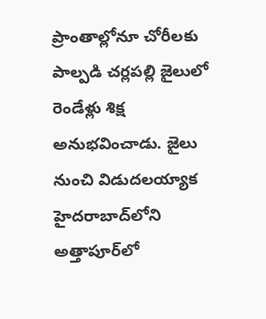ప్రాంతాల్లోనూ చోరీలకు పాల్పడి చర్లపల్లి జైలులో రెండేళ్లు శిక్ష అనుభవించాడు. జైలు నుంచి విడుదలయ్యాక హైదరాబాద్‌లోని అత్తాపూర్‌లో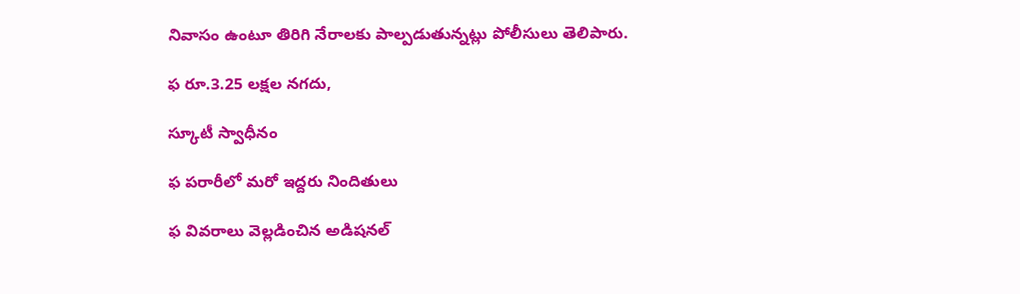నివాసం ఉంటూ తిరిగి నేరాలకు పాల్పడుతున్నట్లు పోలీసులు తెలిపారు.

ఫ రూ.3.25 లక్షల నగదు,

స్కూటీ స్వాధీనం

ఫ పరారీలో మరో ఇద్దరు నిందితులు

ఫ వివరాలు వెల్లడించిన అడిషనల్‌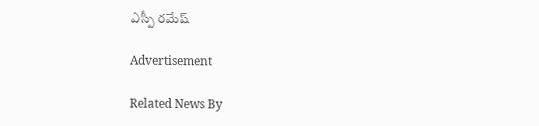ఎస్పీ రమేష్‌

Advertisement

Related News By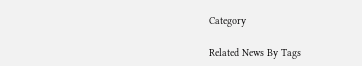Category

Related News By Tags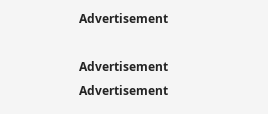Advertisement

Advertisement
Advertisement